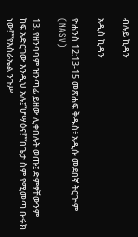ብሉይ ኪዳን

አዲስ ኪዳን

ዮሐንስ 12:13-15 መጽሐፍ ቅዱስ፥ አዲሱ መደበኛ ትርጒም (NASV)

13. የዘንባባም ዝንጣፊ ይዘው ሊቀበሉት ወጡ፤ ድምፃቸውንም ከፍ አድርገው እንዲህ አሉ፤“ሆሣዕና!”“በጌታ ስም የሚመጣ ቡሩክ ነው!”“የእስራኤል ንጉሥ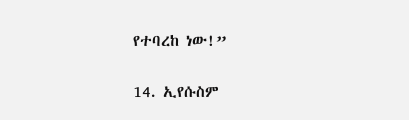የተባረከ ነው!”

14. ኢየሱስም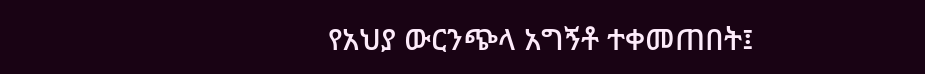የአህያ ውርንጭላ አግኝቶ ተቀመጠበት፤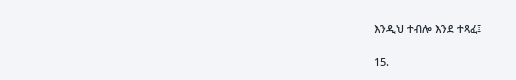እንዲህ ተብሎ እንደ ተጻፈ፤

15.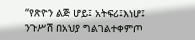“የጽዮን ልጅ ሆይ፤ አትፍሪ፤እነሆ፤ ንጉሥሽ በአህያ ግልገልተቀምጦ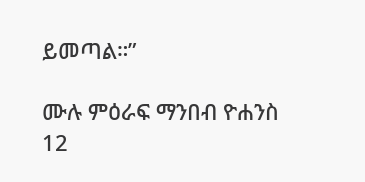ይመጣል።”

ሙሉ ምዕራፍ ማንበብ ዮሐንስ 12